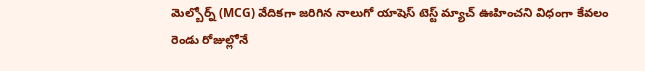మెల్బోర్న్ (MCG) వేదికగా జరిగిన నాలుగో యాషెస్ టెస్ట్ మ్యాచ్ ఊహించని విధంగా కేవలం రెండు రోజుల్లోనే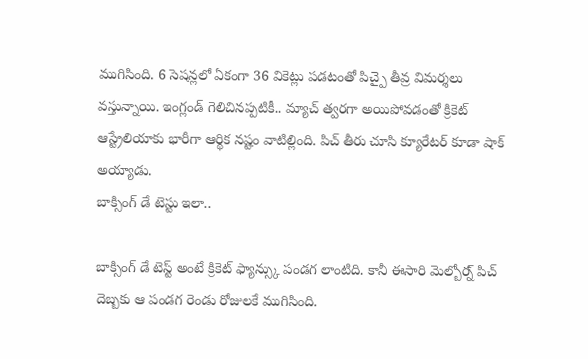ముగిసింది. 6 సెషన్లలో ఏకంగా 36 వికెట్లు పడటంతో పిచ్పై తీవ్ర విమర్శలు వస్తున్నాయి. ఇంగ్లండ్ గెలిచినప్పటికీ.. మ్యాచ్ త్వరగా అయిపోవడంతో క్రికెట్ ఆస్ట్రేలియాకు భారీగా ఆర్థిక నష్టం వాటిల్లింది. పిచ్ తీరు చూసి క్యూరేటర్ కూడా షాక్ అయ్యాడు.
బాక్సింగ్ డే టెస్టు ఇలా..

బాక్సింగ్ డే టెస్ట్ అంటే క్రికెట్ ఫ్యాన్స్కు పండగ లాంటిది. కానీ ఈసారి మెల్బోర్న్ పిచ్ దెబ్బకు ఆ పండగ రెండు రోజులకే ముగిసింది.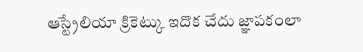ఆస్ట్రేలియా క్రికెట్కు ఇదొక చేదు జ్ఞాపకంలా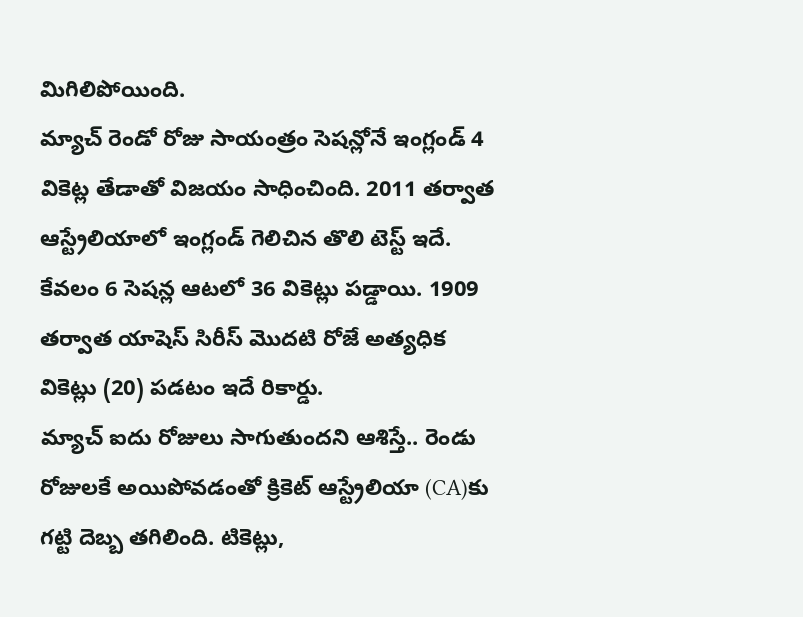మిగిలిపోయింది.
మ్యాచ్ రెండో రోజు సాయంత్రం సెషన్లోనే ఇంగ్లండ్ 4 వికెట్ల తేడాతో విజయం సాధించింది. 2011 తర్వాత ఆస్ట్రేలియాలో ఇంగ్లండ్ గెలిచిన తొలి టెస్ట్ ఇదే. కేవలం 6 సెషన్ల ఆటలో 36 వికెట్లు పడ్డాయి. 1909 తర్వాత యాషెస్ సిరీస్ మొదటి రోజే అత్యధిక వికెట్లు (20) పడటం ఇదే రికార్డు.
మ్యాచ్ ఐదు రోజులు సాగుతుందని ఆశిస్తే.. రెండు రోజులకే అయిపోవడంతో క్రికెట్ ఆస్ట్రేలియా (CA)కు గట్టి దెబ్బ తగిలింది. టికెట్లు,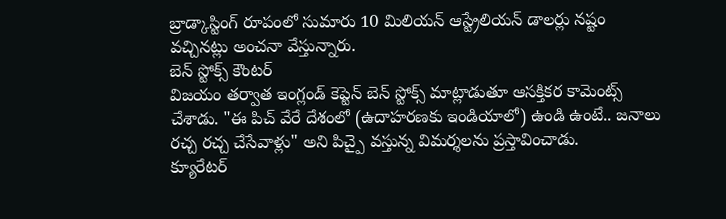బ్రాడ్కాస్టింగ్ రూపంలో సుమారు 10 మిలియన్ ఆస్ట్రేలియన్ డాలర్లు నష్టం వచ్చినట్లు అంచనా వేస్తున్నారు.
బెన్ స్టోక్స్ కౌంటర్
విజయం తర్వాత ఇంగ్లండ్ కెప్టెన్ బెన్ స్టోక్స్ మాట్లాడుతూ ఆసక్తికర కామెంట్స్ చేశాడు. "ఈ పిచ్ వేరే దేశంలో (ఉదాహరణకు ఇండియాలో) ఉండి ఉంటే.. జనాలు రచ్చ రచ్చ చేసేవాళ్లు" అని పిచ్పై వస్తున్న విమర్శలను ప్రస్తావించాడు.
క్యూరేటర్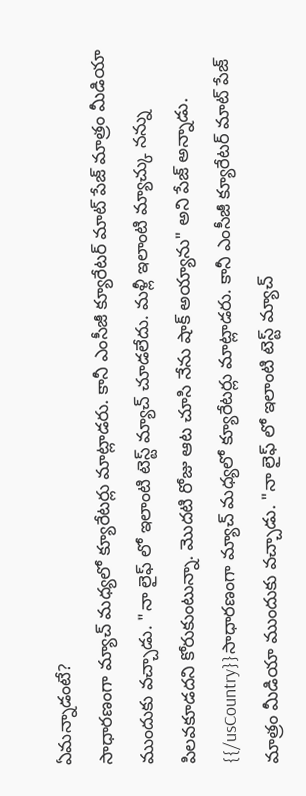ఏమన్నాడంటే?
సాధారణంగా మ్యాచ్ మధ్యలో క్యూరేటర్లు మాట్లాడరు. కానీ ఎంసీజీ క్యూరేటర్ మాట్ పేజ్ మాత్రం మీడియా ముందుకు వచ్చాడు. "నా లైఫ్ లో ఇలాంటి టెస్ట్ మ్యాచ్ చూడలేదు. మళ్లీ ఇలాంటి మ్యాచ్కు నన్ను పిలవకూడదని కోరుకుంటున్నా. మొదటి రోజు ఆట చూసి నేను షాక్ అయ్యాను" అని పేజ్ అన్నాడు.
{{/usCountry}}సాధారణంగా మ్యాచ్ మధ్యలో క్యూరేటర్లు మాట్లాడరు. కానీ ఎంసీజీ క్యూరేటర్ మాట్ పేజ్ మాత్రం మీడియా ముందుకు వచ్చాడు. "నా లైఫ్ లో ఇలాంటి టెస్ట్ మ్యాచ్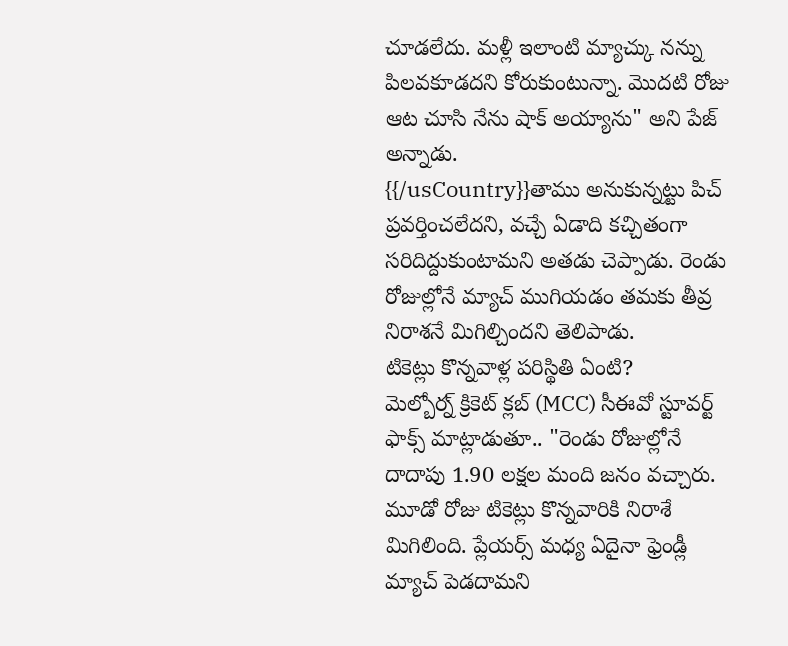చూడలేదు. మళ్లీ ఇలాంటి మ్యాచ్కు నన్ను పిలవకూడదని కోరుకుంటున్నా. మొదటి రోజు ఆట చూసి నేను షాక్ అయ్యాను" అని పేజ్ అన్నాడు.
{{/usCountry}}తాము అనుకున్నట్టు పిచ్ ప్రవర్తించలేదని, వచ్చే ఏడాది కచ్చితంగా సరిదిద్దుకుంటామని అతడు చెప్పాడు. రెండు రోజుల్లోనే మ్యాచ్ ముగియడం తమకు తీవ్ర నిరాశనే మిగిల్చిందని తెలిపాడు.
టికెట్లు కొన్నవాళ్ల పరిస్థితి ఏంటి?
మెల్బోర్న్ క్రికెట్ క్లబ్ (MCC) సీఈవో స్టూవర్ట్ ఫాక్స్ మాట్లాడుతూ.. "రెండు రోజుల్లోనే దాదాపు 1.90 లక్షల మంది జనం వచ్చారు. మూడో రోజు టికెట్లు కొన్నవారికి నిరాశే మిగిలింది. ప్లేయర్స్ మధ్య ఏదైనా ఫ్రెండ్లీ మ్యాచ్ పెడదామని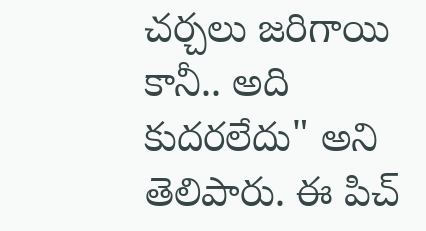చర్చలు జరిగాయి కానీ.. అది కుదరలేదు" అని తెలిపారు. ఈ పిచ్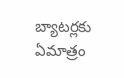బ్యాటర్లకు ఏమాత్రం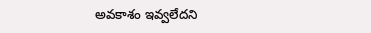అవకాశం ఇవ్వలేదని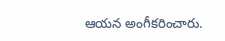ఆయన అంగీకరించారు.